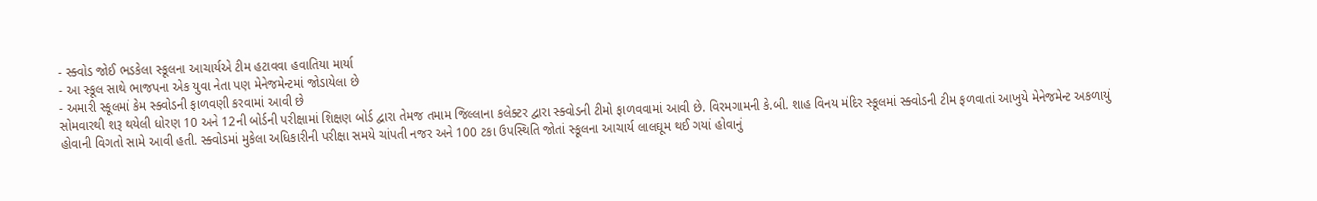- સ્ક્વોડ જોઈ ભડકેલા સ્કૂલના આચાર્યએ ટીમ હટાવવા હવાતિયા માર્યા
- આ સ્કૂલ સાથે ભાજપના એક યુવા નેતા પણ મેનેજમેન્ટમાં જોડાયેલા છે
- અમારી સ્કૂલમાં કેમ સ્ક્વોડની ફાળવણી કરવામાં આવી છે
સોમવારથી શરૂ થયેલી ધોરણ 10 અને 12ની બોર્ડની પરીક્ષામાં શિક્ષણ બોર્ડ દ્વારા તેમજ તમામ જિલ્લાના કલેક્ટર દ્વારા સ્ક્વોડની ટીમો ફાળવવામાં આવી છે. વિરમગામની કે.બી. શાહ વિનય મંદિર સ્કૂલમાં સ્ક્વોડની ટીમ ફળવાતાં આખુયે મેનેજમેન્ટ અકળાયું હોવાની વિગતો સામે આવી હતી. સ્ક્વોડમાં મુકેલા અધિકારીની પરીક્ષા સમયે ચાંપતી નજર અને 100 ટકા ઉપસ્થિતિ જોતાં સ્કૂલના આચાર્ય લાલઘૂમ થઈ ગયાં હોવાનું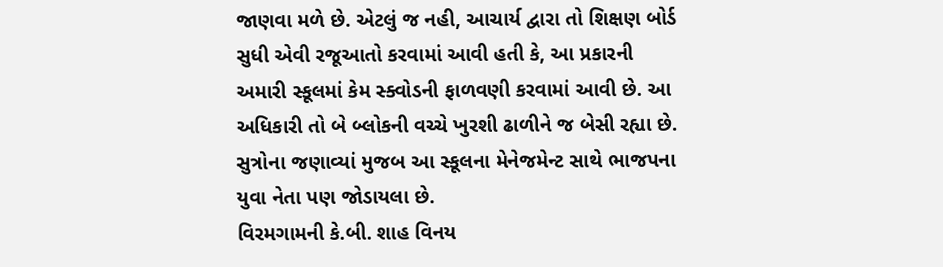જાણવા મળે છે. એટલું જ નહી, આચાર્ય દ્વારા તો શિક્ષણ બોર્ડ સુધી એવી રજૂઆતો કરવામાં આવી હતી કે, આ પ્રકારની અમારી સ્કૂલમાં કેમ સ્ક્વોડની ફાળવણી કરવામાં આવી છે. આ અધિકારી તો બે બ્લોકની વચ્ચે ખુરશી ઢાળીને જ બેસી રહ્યા છે. સુત્રોના જણાવ્યાં મુજબ આ સ્કૂલના મેનેજમેન્ટ સાથે ભાજપના યુવા નેતા પણ જોડાયલા છે.
વિરમગામની કે.બી. શાહ વિનય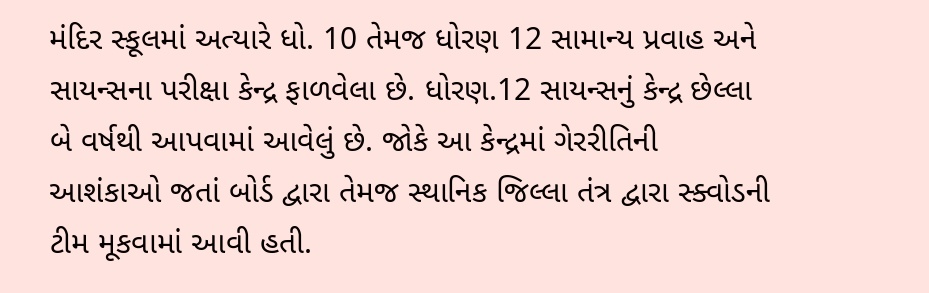મંદિર સ્કૂલમાં અત્યારે ધો. 10 તેમજ ધોરણ 12 સામાન્ય પ્રવાહ અને સાયન્સના પરીક્ષા કેન્દ્ર ફાળવેલા છે. ધોરણ.12 સાયન્સનું કેન્દ્ર છેલ્લા બે વર્ષથી આપવામાં આવેલું છે. જોકે આ કેન્દ્રમાં ગેરરીતિની આશંકાઓ જતાં બોર્ડ દ્વારા તેમજ સ્થાનિક જિલ્લા તંત્ર દ્વારા સ્ક્વોડની ટીમ મૂકવામાં આવી હતી.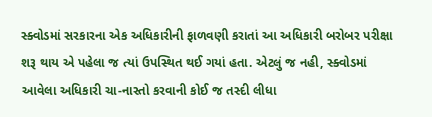સ્ક્વોડમાં સરકારના એક અધિકારીની ફાળવણી કરાતાં આ અધિકારી બરોબર પરીક્ષા શરૂ થાય એ પહેલા જ ત્યાં ઉપસ્થિત થઈ ગયાં હતા. એટલું જ નહી, સ્ક્વોડમાં આવેલા અધિકારી ચા-નાસ્તો કરવાની કોઈ જ તસ્દી લીધા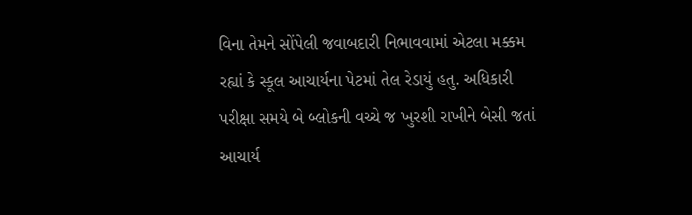વિના તેમને સોંપેલી જવાબદારી નિભાવવામાં એટલા મક્કમ રહ્યાં કે સ્કૂલ આચાર્યના પેટમાં તેલ રેડાયું હતુ. અધિકારી પરીક્ષા સમયે બે બ્લોકની વચ્ચે જ ખુરશી રાખીને બેસી જતાં આચાર્ય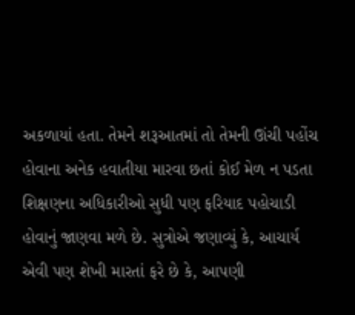અકળાયાં હતા. તેમને શરૂઆતમાં તો તેમની ઊંચી પહોંચ હોવાના અનેક હવાતીયા મારવા છતાં કોઈ મેળ ન પડતા શિક્ષણના અધિકારીઓ સુધી પણ ફરિયાદ પહોચાડી હોવાનું જાણવા મળે છે. સુત્રોએ જણાવ્યું કે, આચાર્ય એવી પણ શેખી મારતાં ફરે છે કે, આપણી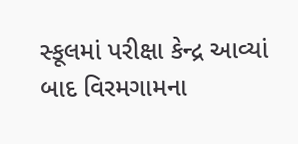સ્કૂલમાં પરીક્ષા કેન્દ્ર આવ્યાં બાદ વિરમગામના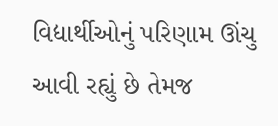વિદ્યાર્થીઓનું પરિણામ ઊંચુ આવી રહ્યું છે તેમજ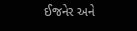ઈજનેર અને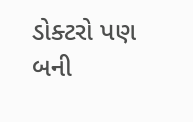ડોક્ટરો પણ બની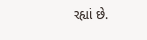રહ્યાં છે.